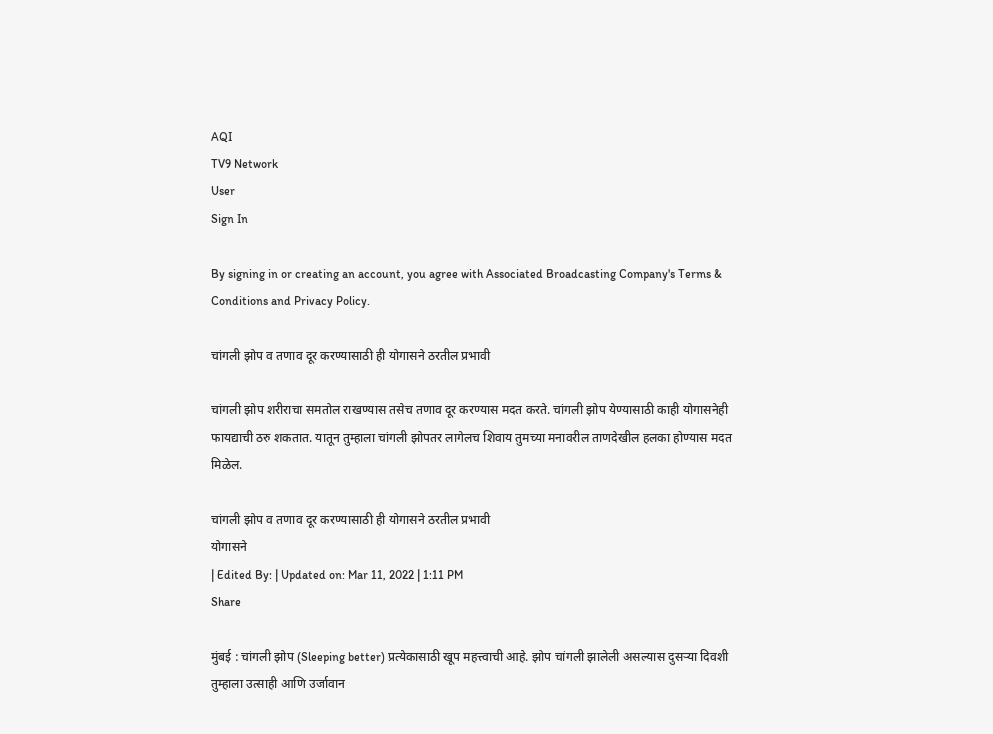AQI
TV9 Network
User
Sign In

By signing in or creating an account, you agree with Associated Broadcasting Company's Terms & Conditions and Privacy Policy.

चांगली झोप व तणाव दूर करण्यासाठी ही योगासने ठरतील प्रभावी

चांगली झोप शरीराचा समतोल राखण्यास तसेच तणाव दूर करण्यास मदत करते. चांगली झोप येण्यासाठी काही योगासनेही फायद्याची ठरु शकतात. यातून तुम्हाला चांगली झोपतर लागेलच शिवाय तुमच्या मनावरील ताणदेखील हलका होण्यास मदत मिळेल.

चांगली झोप व तणाव दूर करण्यासाठी ही योगासने ठरतील प्रभावी
योगासने
| Edited By: | Updated on: Mar 11, 2022 | 1:11 PM
Share

मुंबई : चांगली झोप (Sleeping better) प्रत्येकासाठी खूप महत्त्वाची आहे. झोप चांगली झालेली असल्यास दुसऱ्या दिवशी तुम्हाला उत्साही आणि उर्जावान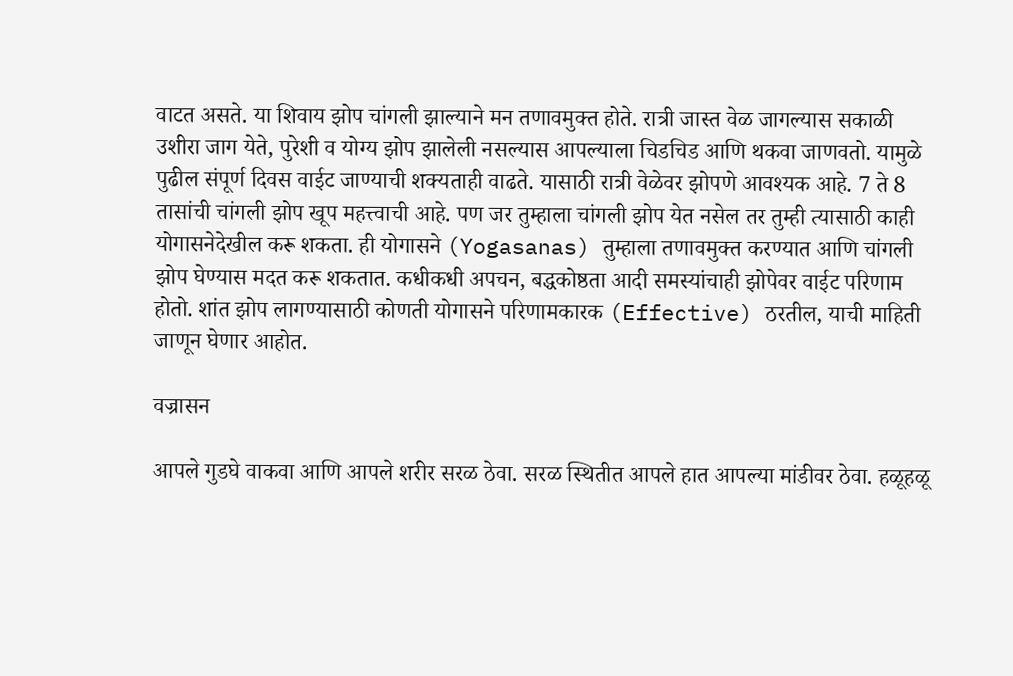वाटत असते. या शिवाय झोप चांगली झाल्याने मन तणावमुक्त होते. रात्री जास्त वेळ जागल्यास सकाळी उशीरा जाग येते, पुरेशी व योग्य झोप झालेली नसल्यास आपल्याला चिडचिड आणि थकवा जाणवतो. यामुळे पुढील संपूर्ण दिवस वाईट जाण्याची शक्यताही वाढते. यासाठी रात्री वेळेवर झोपणे आवश्यक आहे. 7 ते 8 तासांची चांगली झोप खूप महत्त्वाची आहे. पण जर तुम्हाला चांगली झोप येत नसेल तर तुम्ही त्यासाठी काही योगासनेदेखील करू शकता. ही योगासने (Yogasanas) तुम्हाला तणावमुक्त करण्यात आणि चांगली झोप घेण्यास मदत करू शकतात. कधीकधी अपचन, बद्धकोष्ठता आदी समस्यांचाही झोपेवर वाईट परिणाम होतो. शांत झोप लागण्यासाठी कोणती योगासने परिणामकारक (Effective) ठरतील, याची माहिती जाणून घेणार आहोत.

वज्रासन

आपले गुडघे वाकवा आणि आपले शरीर सरळ ठेवा. सरळ स्थितीत आपले हात आपल्या मांडीवर ठेवा. हळूहळू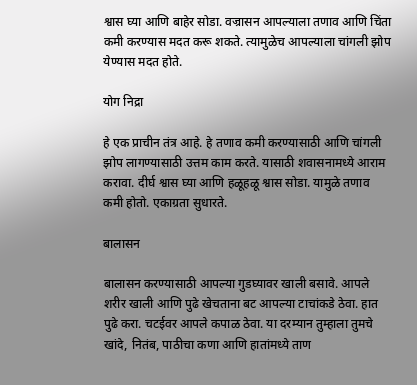श्वास घ्या आणि बाहेर सोडा. वज्रासन आपल्याला तणाव आणि चिंता कमी करण्यास मदत करू शकते. त्यामुळेच आपल्याला चांगली झोप येण्यास मदत होते.

योग निद्रा

हे एक प्राचीन तंत्र आहे. हे तणाव कमी करण्यासाठी आणि चांगली झोप लागण्यासाठी उत्तम काम करते. यासाठी शवासनामध्ये आराम करावा. दीर्घ श्वास घ्या आणि हळूहळू श्वास सोडा. यामुळे तणाव कमी होतो. एकाग्रता सुधारते.

बालासन

बालासन करण्यासाठी आपल्या गुडघ्यावर खाली बसावे. आपले शरीर खाली आणि पुढे खेचताना बट आपल्या टाचांकडे ठेवा. हात पुढे करा. चटईवर आपले कपाळ ठेवा. या दरम्यान तुम्हाला तुमचे खांदे, नितंब, पाठीचा कणा आणि हातांमध्ये ताण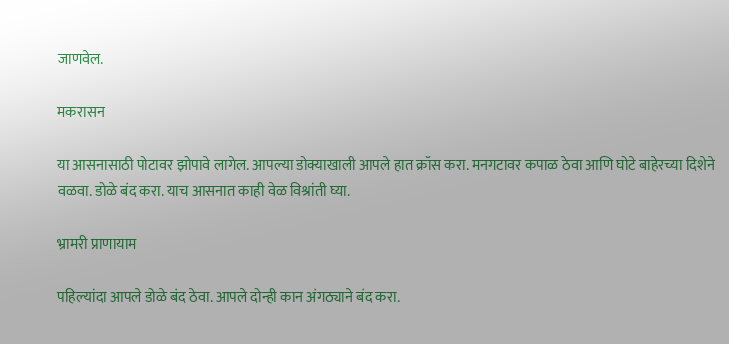जाणवेल.

मकरासन

या आसनासाठी पोटावर झोपावे लागेल. आपल्या डोक्याखाली आपले हात क्रॉस करा. मनगटावर कपाळ ठेवा आणि घोटे बाहेरच्या दिशेने वळवा. डोळे बंद करा. याच आसनात काही वेळ विश्रांती घ्या.

भ्रामरी प्राणायाम

पहिल्यांदा आपले डोळे बंद ठेवा. आपले दोन्ही कान अंगठ्याने बंद करा.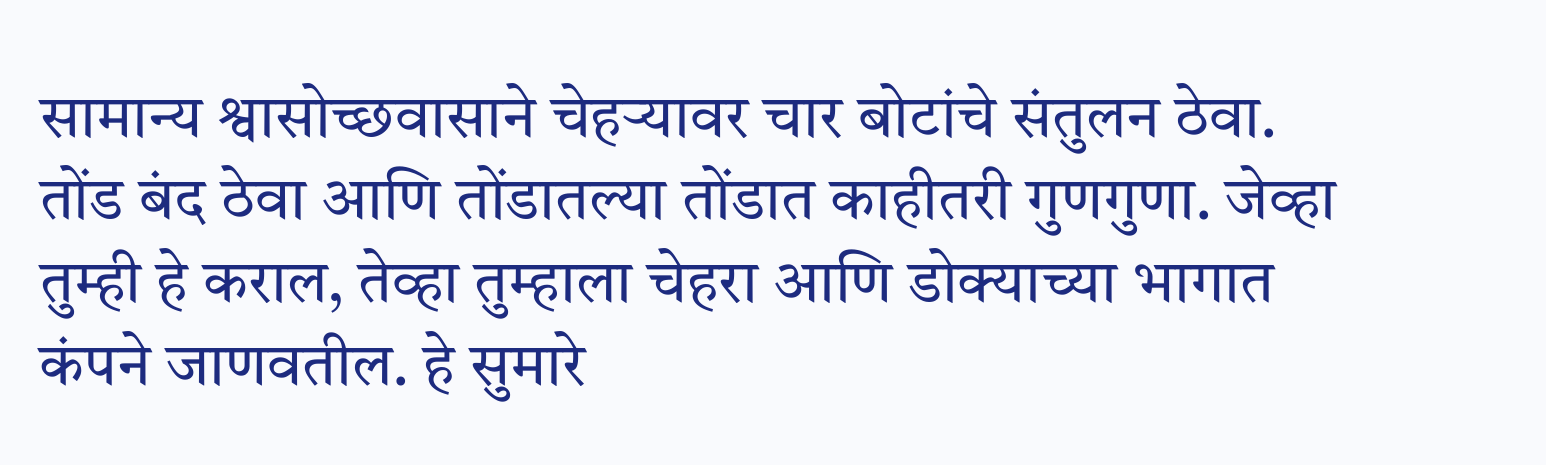सामान्य श्वासोच्छवासाने चेहऱ्यावर चार बोटांचे संतुलन ठेवा. तोंड बंद ठेवा आणि तोंडातल्या तोंडात काहीतरी गुणगुणा. जेव्हा तुम्ही हे कराल, तेव्हा तुम्हाला चेहरा आणि डोक्याच्या भागात कंपने जाणवतील. हे सुमारे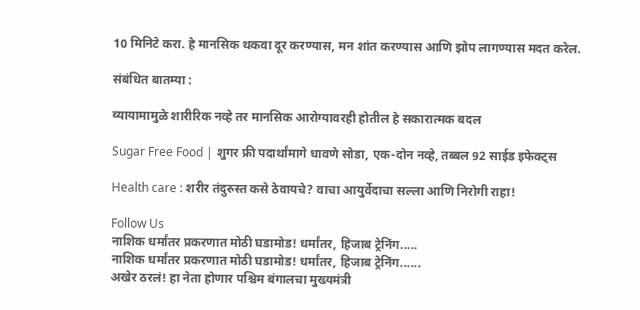10 मिनिटे करा. हे मानसिक थकवा दूर करण्यास, मन शांत करण्यास आणि झोप लागण्यास मदत करेल.

संबंधित बातम्या :

व्यायामामुळे शारीरिक नव्हे तर मानसिक आरोग्यावरही होतील हे सकारात्मक बदल

Sugar Free Food | शुगर फ्री पदार्थांमागे धावणे सोडा, एक-दोन नव्हे, तब्बल 92 साईड इफेक्ट्स

Health care : शरीर तंदुरुस्त कसे ठेवायचे? वाचा आयुर्वेदाचा सल्ला आणि निरोगी राहा!

Follow Us
नाशिक धर्मांतर प्रकरणात मोठी घडामोड! धर्मांतर, हिजाब ट्रेनिंग.....
नाशिक धर्मांतर प्रकरणात मोठी घडामोड! धर्मांतर, हिजाब ट्रेनिंग......
अखेर ठरलं! हा नेता होणार पश्चिम बंगालचा मुख्यमंत्री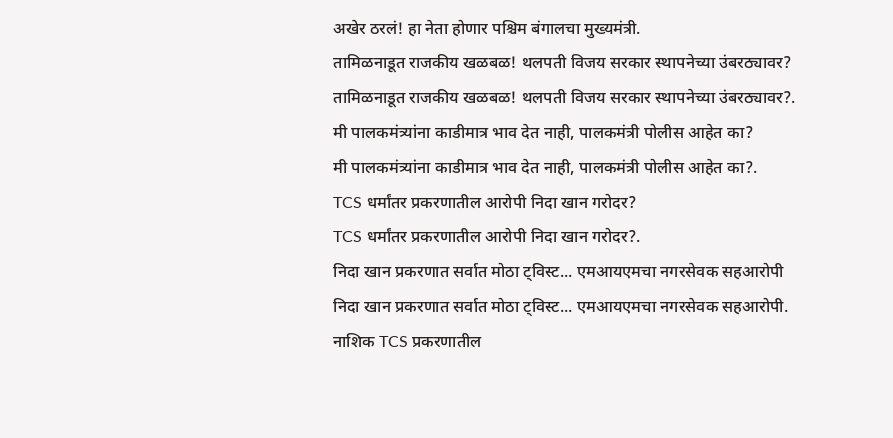अखेर ठरलं! हा नेता होणार पश्चिम बंगालचा मुख्यमंत्री.
तामिळनाडूत राजकीय खळबळ! थलपती विजय सरकार स्थापनेच्या उंबरठ्यावर?
तामिळनाडूत राजकीय खळबळ! थलपती विजय सरकार स्थापनेच्या उंबरठ्यावर?.
मी पालकमंत्र्यांना काडीमात्र भाव देत नाही, पालकमंत्री पोलीस आहेत का?
मी पालकमंत्र्यांना काडीमात्र भाव देत नाही, पालकमंत्री पोलीस आहेत का?.
TCS धर्मांतर प्रकरणातील आरोपी निदा खान गरोदर?
TCS धर्मांतर प्रकरणातील आरोपी निदा खान गरोदर?.
निदा खान प्रकरणात सर्वात मोठा ट्विस्ट... एमआयएमचा नगरसेवक सहआरोपी
निदा खान प्रकरणात सर्वात मोठा ट्विस्ट... एमआयएमचा नगरसेवक सहआरोपी.
नाशिक TCS प्रकरणातील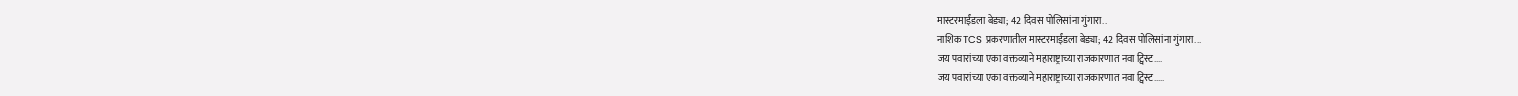मास्टरमाईंडला बेड्या; 42 दिवस पोलिसांना गुंगारा..
नाशिक TCS प्रकरणातील मास्टरमाईंडला बेड्या; 42 दिवस पोलिसांना गुंगारा...
जय पवारांच्या एका वक्तव्याने महाराष्ट्राच्या राजकारणात नवा ट्विस्ट....
जय पवारांच्या एका वक्तव्याने महाराष्ट्राच्या राजकारणात नवा ट्विस्ट.....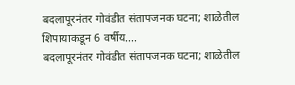बदलापूरनंतर गोवंडीत संतापजनक घटना; शाळेतील शिपायाकडून 6 वर्षीय....
बदलापूरनंतर गोवंडीत संतापजनक घटना; शाळेतील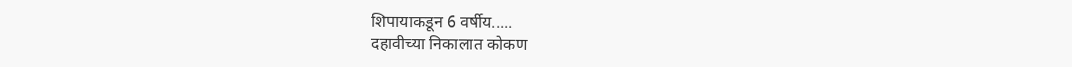शिपायाकडून 6 वर्षीय.....
दहावीच्या निकालात कोकण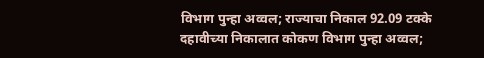विभाग पुन्हा अव्वल; राज्याचा निकाल 92.09 टक्के
दहावीच्या निकालात कोकण विभाग पुन्हा अव्वल;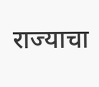राज्याचा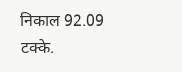निकाल 92.09 टक्के.